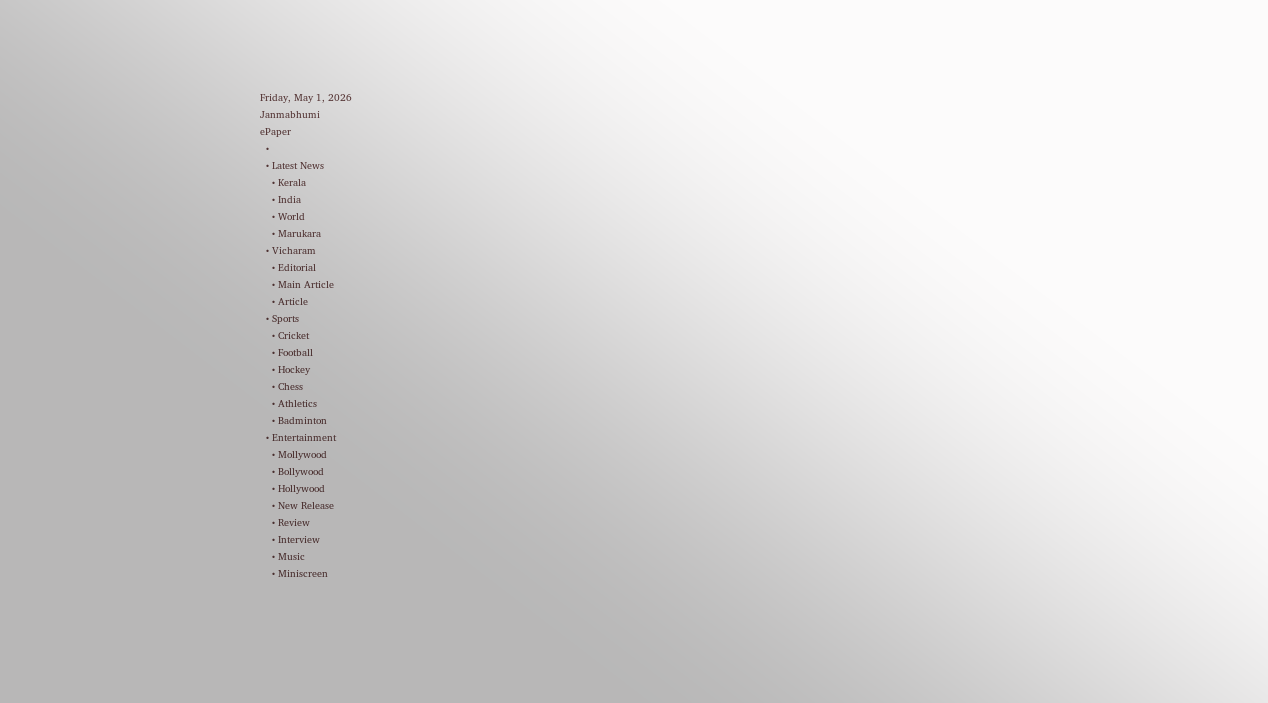Friday, May 1, 2026
Janmabhumi
ePaper
  •
  • Latest News
    • Kerala
    • India
    • World
    • Marukara
  • Vicharam
    • Editorial
    • Main Article
    • Article
  • Sports
    • Cricket
    • Football
    • Hockey
    • Chess
    • Athletics
    • Badminton
  • Entertainment
    • Mollywood
    • Bollywood
    • Hollywood
    • New Release
    • Review
    • Interview
    • Music
    • Miniscreen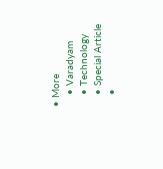• More
    • Varadyam
    • Technology
    • Special Article
    •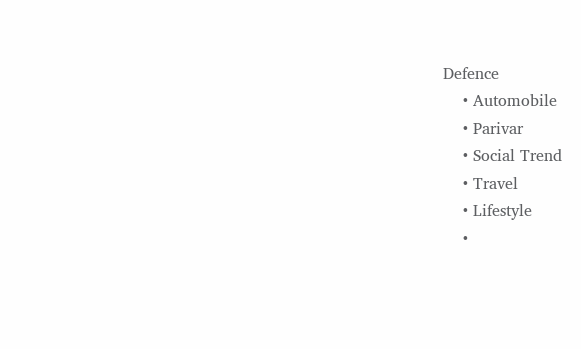Defence
    • Automobile
    • Parivar
    • Social Trend
    • Travel
    • Lifestyle
    •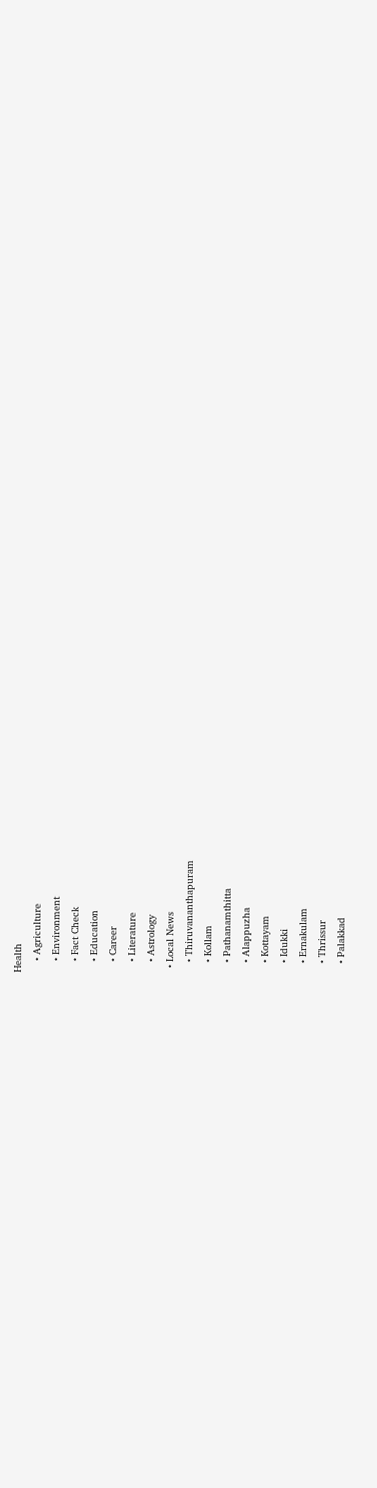Health
    • Agriculture
    • Environment
    • Fact Check
    • Education
    • Career
    • Literature
    • Astrology
  • Local News
    • Thiruvananthapuram
    • Kollam
    • Pathanamthitta
    • Alappuzha
    • Kottayam
    • Idukki
    • Ernakulam
    • Thrissur
    • Palakkad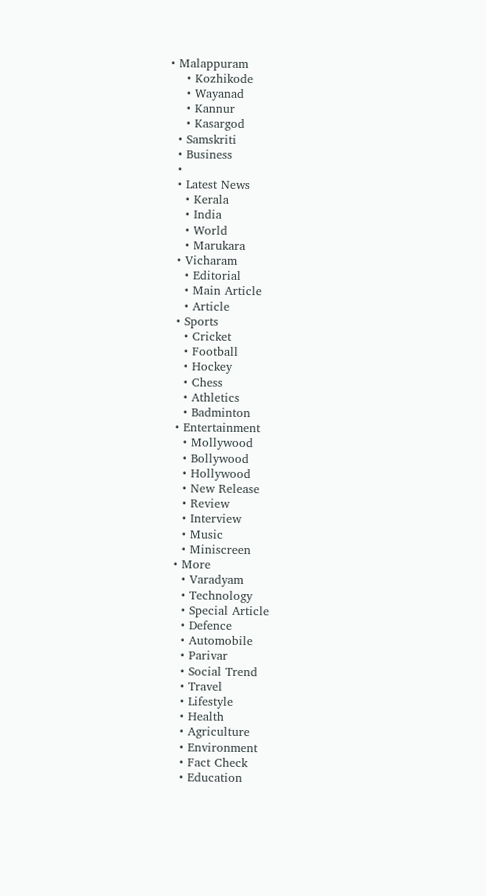• Malappuram
    • Kozhikode
    • Wayanad
    • Kannur
    • Kasargod
  • Samskriti
  • Business
  •
  • Latest News
    • Kerala
    • India
    • World
    • Marukara
  • Vicharam
    • Editorial
    • Main Article
    • Article
  • Sports
    • Cricket
    • Football
    • Hockey
    • Chess
    • Athletics
    • Badminton
  • Entertainment
    • Mollywood
    • Bollywood
    • Hollywood
    • New Release
    • Review
    • Interview
    • Music
    • Miniscreen
  • More
    • Varadyam
    • Technology
    • Special Article
    • Defence
    • Automobile
    • Parivar
    • Social Trend
    • Travel
    • Lifestyle
    • Health
    • Agriculture
    • Environment
    • Fact Check
    • Education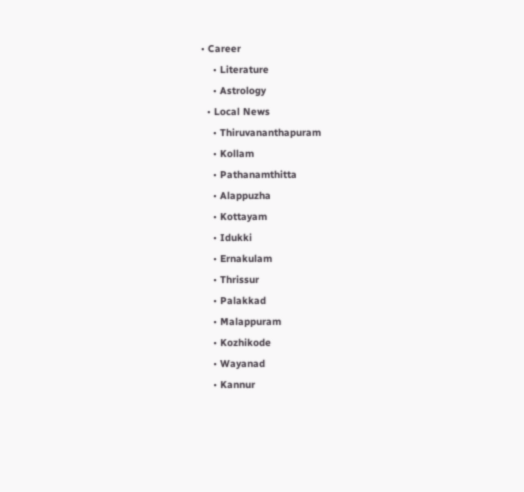• Career
    • Literature
    • Astrology
  • Local News
    • Thiruvananthapuram
    • Kollam
    • Pathanamthitta
    • Alappuzha
    • Kottayam
    • Idukki
    • Ernakulam
    • Thrissur
    • Palakkad
    • Malappuram
    • Kozhikode
    • Wayanad
    • Kannur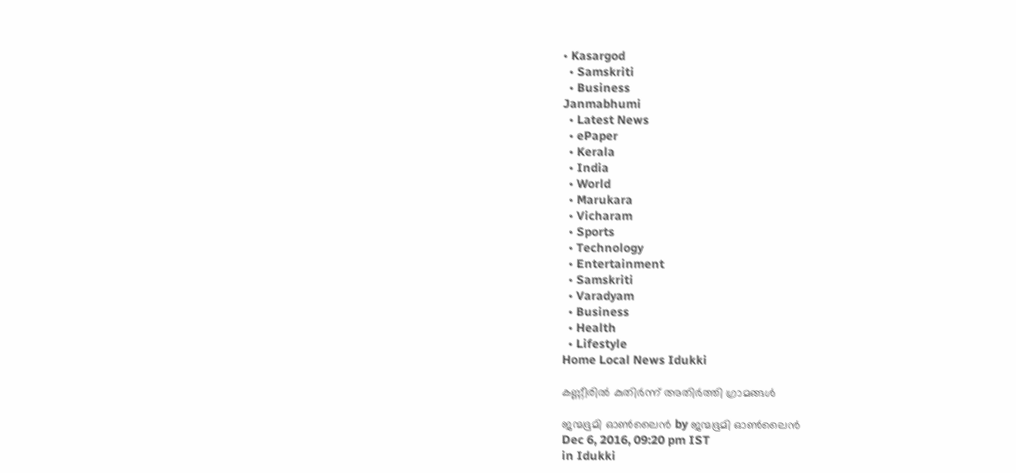• Kasargod
  • Samskriti
  • Business
Janmabhumi
  • Latest News
  • ePaper
  • Kerala
  • India
  • World
  • Marukara
  • Vicharam
  • Sports
  • Technology
  • Entertainment
  • Samskriti
  • Varadyam
  • Business
  • Health
  • Lifestyle
Home Local News Idukki

കണ്ണീരില്‍ കുതിര്‍ന്ന് അതിര്‍ത്തി ഗ്രാമങ്ങള്‍

ജന്മഭൂമി ഓണ്‍ലൈന്‍ by ജന്മഭൂമി ഓണ്‍ലൈന്‍
Dec 6, 2016, 09:20 pm IST
in Idukki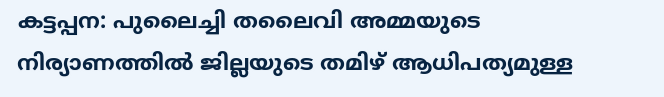കട്ടപ്പന: പുലൈച്ചി തലൈവി അമ്മയുടെ നിര്യാണത്തില്‍ ജില്ലയുടെ തമിഴ് ആധിപത്യമുള്ള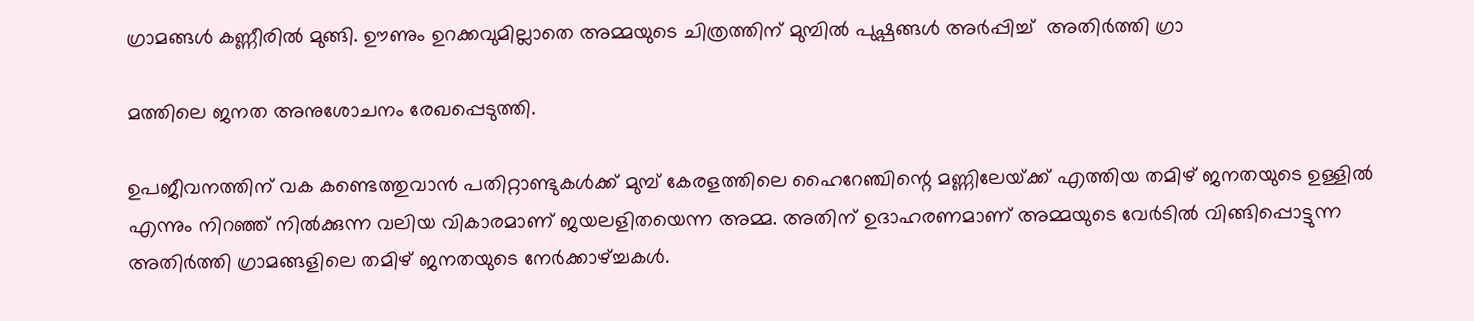ഗ്രാമങ്ങള്‍ കണ്ണീരില്‍ മുങ്ങി. ഊണും ഉറക്കവുമില്ലാതെ അമ്മയുടെ ചിത്രത്തിന് മുമ്പില്‍ പുഷ്പങ്ങള്‍ അര്‍പ്പിച്ച്  അതിര്‍ത്തി ഗ്രാ

മത്തിലെ ജനത അനുശോചനം രേഖപ്പെടുത്തി.

ഉപജീവനത്തിന് വക കണ്ടെത്തുവാന്‍ പതിറ്റാണ്ടുകള്‍ക്ക് മുമ്പ് കേരളത്തിലെ ഹൈറേഞ്ചിന്റെ മണ്ണിലേയ്‌ക്ക് എത്തിയ തമിഴ് ജനതയുടെ ഉള്ളില്‍ എന്നും നിറഞ്ഞ് നില്‍ക്കുന്ന വലിയ വികാരമാണ് ജയലളിതയെന്ന അമ്മ. അതിന് ഉദാഹരണമാണ് അമ്മയുടെ വേര്‍ടില്‍ വിങ്ങിപ്പൊട്ടുന്ന അതിര്‍ത്തി ഗ്രാമങ്ങളിലെ തമിഴ് ജനതയുടെ നേര്‍ക്കാഴ്‌ച്ചകള്‍.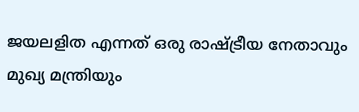ജയലളിത എന്നത് ഒരു രാഷ്‌ട്രീയ നേതാവും മുഖ്യ മന്ത്രിയും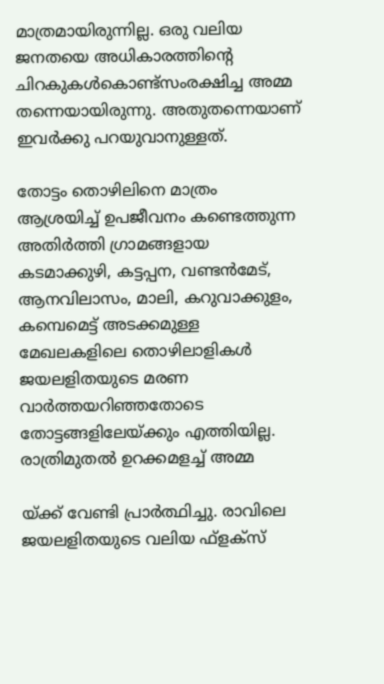മാത്രമായിരുന്നില്ല. ഒരു വലിയ ജനതയെ അധികാരത്തിന്റെ ചിറകുകള്‍കൊണ്ട്‌സംരക്ഷിച്ച അമ്മ തന്നെയായിരുന്നു. അതുതന്നെയാണ് ഇവര്‍ക്കു പറയുവാനുള്ളത്.

തോട്ടം തൊഴിലിനെ മാത്രം ആശ്രയിച്ച് ഉപജീവനം കണ്ടെത്തുന്ന അതിര്‍ത്തി ഗ്രാമങ്ങളായ കടമാക്കുഴി, കട്ടപ്പന, വണ്ടന്‍മേട്, ആനവിലാസം, മാലി, കറുവാക്കുളം, കമ്പെമെട്ട് അടക്കമുള്ള മേഖലകളിലെ തൊഴിലാളികള്‍ ജയലളിതയുടെ മരണ വാര്‍ത്തയറിഞ്ഞതോടെ തോട്ടങ്ങളിലേയ്‌ക്കും എത്തിയില്ല. രാത്രിമുതല്‍ ഉറക്കമളച്ച് അമ്മ

യ്‌ക്ക് വേണ്ടി പ്രാര്‍ത്ഥിച്ചു. രാവിലെ ജയലളിതയുടെ വലിയ ഫ്‌ളക്‌സ്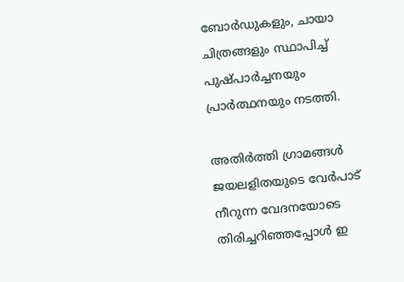ബോര്‍ഡുകളും, ചായാ ചിത്രങ്ങളും സ്ഥാപിച്ച് പുഷ്പാര്‍ച്ചനയും പ്രാര്‍ത്ഥനയും നടത്തി.

അതിര്‍ത്തി ഗ്രാമങ്ങള്‍ ജയലളിതയുടെ വേര്‍പാട് നീറുന്ന വേദനയോടെ തിരിച്ചറിഞ്ഞപ്പോള്‍ ഇ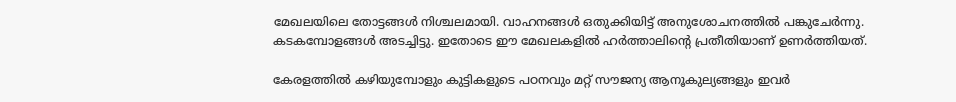മേഖലയിലെ തോട്ടങ്ങള്‍ നിശ്ചലമായി. വാഹനങ്ങള്‍ ഒതുക്കിയിട്ട് അനുശോചനത്തില്‍ പങ്കുചേര്‍ന്നു. കടകമ്പോളങ്ങള്‍ അടച്ചിട്ടു. ഇതോടെ ഈ മേഖലകളില്‍ ഹര്‍ത്താലിന്റെ പ്രതീതിയാണ് ഉണര്‍ത്തിയത്.

കേരളത്തില്‍ കഴിയുമ്പോളും കുട്ടികളുടെ പഠനവും മറ്റ് സൗജന്യ ആനൂകുല്യങ്ങളും ഇവര്‍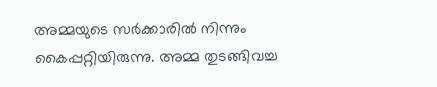അമ്മയുടെ സര്‍ക്കാരില്‍ നിന്നും കൈപ്പറ്റിയിരുന്നു. അമ്മ തുടങ്ങിവച്ച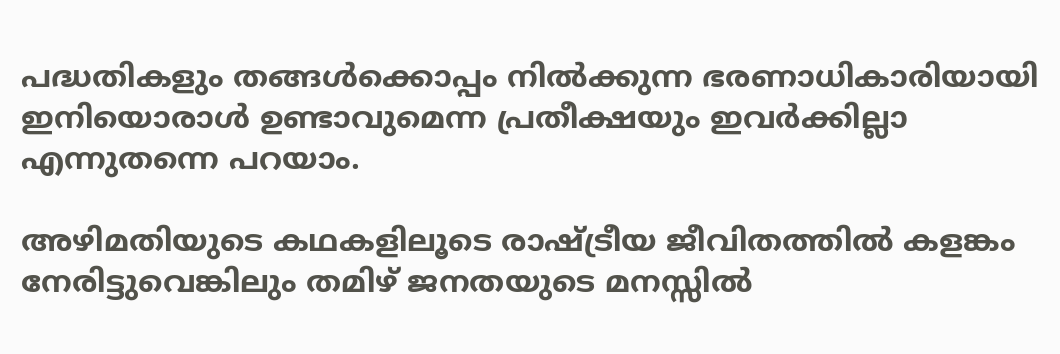പദ്ധതികളും തങ്ങള്‍ക്കൊപ്പം നില്‍ക്കുന്ന ഭരണാധികാരിയായി ഇനിയൊരാള്‍ ഉണ്ടാവുമെന്ന പ്രതീക്ഷയും ഇവര്‍ക്കില്ലാ എന്നുതന്നെ പറയാം.

അഴിമതിയുടെ കഥകളിലൂടെ രാഷ്‌ട്രീയ ജീവിതത്തില്‍ കളങ്കം നേരിട്ടുവെങ്കിലും തമിഴ് ജനതയുടെ മനസ്സില്‍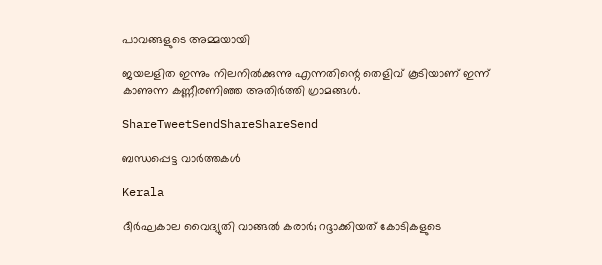പാവങ്ങളുടെ അമ്മയായി

ജയലളിത ഇന്നും നിലനില്‍ക്കുന്നു എന്നതിന്റെ തെളിവ് കൂടിയാണ് ഇന്ന് കാണുന്ന കണ്ണീരണിഞ്ഞ അതിര്‍ത്തി ഗ്രാമങ്ങള്‍.

ShareTweetSendShareShareSend

ബന്ധപ്പെട്ട വാര്‍ത്തകള്‍

Kerala

ദീര്‍ഘകാല വൈദ്യുതി വാങ്ങല്‍ കരാര്‍; റദ്ദാക്കിയത് കോടികളുടെ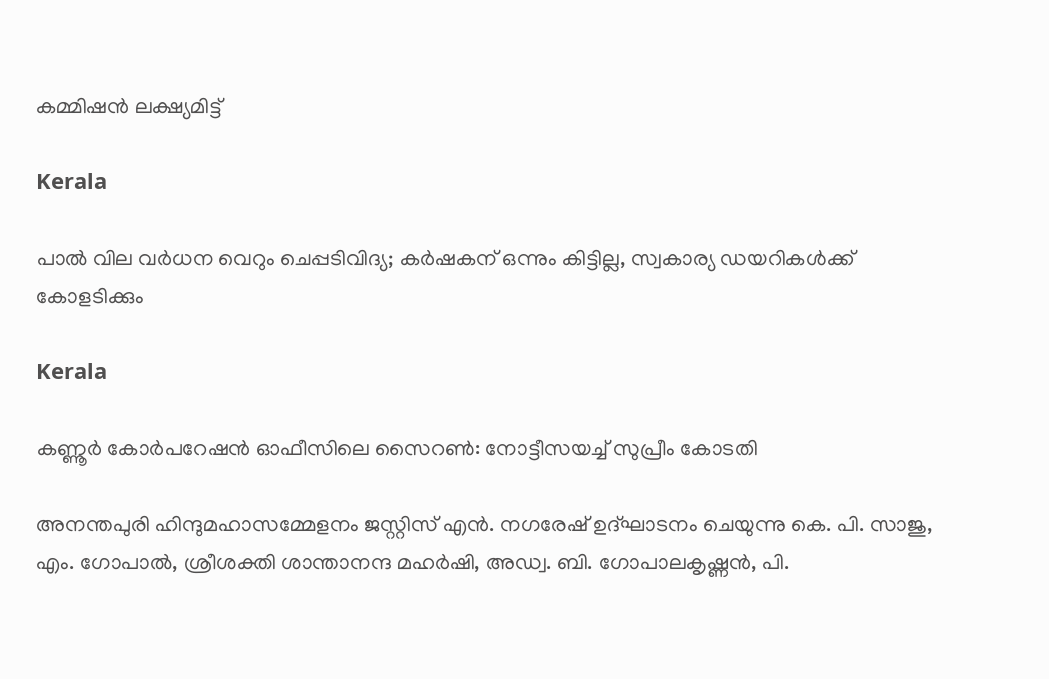കമ്മിഷന്‍ ലക്ഷ്യമിട്ട്

Kerala

പാല്‍ വില വര്‍ധന വെറും ചെപ്പടിവിദ്യ; കര്‍ഷകന് ഒന്നും കിട്ടില്ല, സ്വകാര്യ ഡയറികള്‍ക്ക് കോളടിക്കും

Kerala

കണ്ണൂര്‍ കോര്‍പറേഷന്‍ ഓഫീസിലെ സൈറണ്‍: നോട്ടീസയച്ച് സുപ്രീം കോടതി

അനന്തപുരി ഹിന്ദുമഹാസമ്മേളനം ജസ്റ്റിസ് എന്‍. നഗരേഷ് ഉദ്ഘാടനം ചെയുന്നു കെ. പി. സാജു, എം. ഗോപാല്‍, ശ്രീശക്തി ശാന്താനന്ദ മഹര്‍ഷി, അഡ്വ. ബി. ഗോപാലകൃഷ്ണന്‍, പി.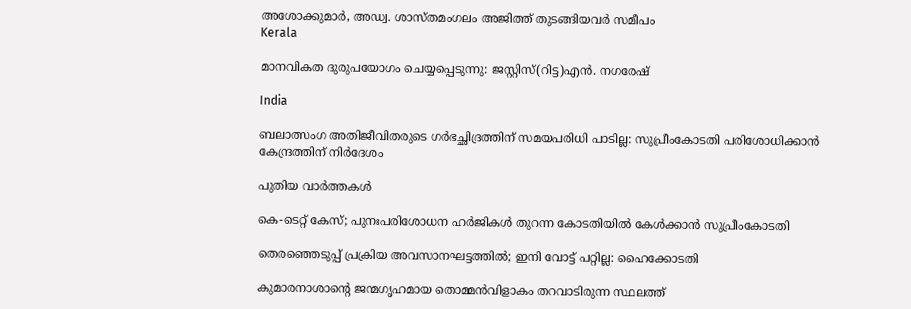അശോക്കുമാര്‍, അഡ്വ. ശാസ്തമംഗലം അജിത്ത് തുടങ്ങിയവര്‍ സമീപം
Kerala

മാനവികത ദുരുപയോഗം ചെയ്യപ്പെടുന്നു: ജസ്റ്റിസ്(റിട്ട)എന്‍. നഗരേഷ്

India

ബലാത്സംഗ അതിജീവിതരുടെ ഗര്‍ഭച്ഛിദ്രത്തിന് സമയപരിധി പാടില്ല: സുപ്രീംകോടതി പരിശോധിക്കാന്‍ കേന്ദ്രത്തിന് നിര്‍ദേശം

പുതിയ വാര്‍ത്തകള്‍

കെ-ടെറ്റ് കേസ്; പുനഃപരിശോധന ഹര്‍ജികള്‍ തുറന്ന കോടതിയില്‍ കേള്‍ക്കാന്‍ സുപ്രീംകോടതി

തെരഞ്ഞെടുപ്പ് പ്രക്രിയ അവസാനഘട്ടത്തില്‍; ഇനി വോട്ട് പറ്റില്ല: ഹൈക്കോടതി

കുമാരനാശാന്റെ ജന്മഗൃഹമായ തൊമ്മന്‍വിളാകം തറവാടിരുന്ന സ്ഥലത്ത്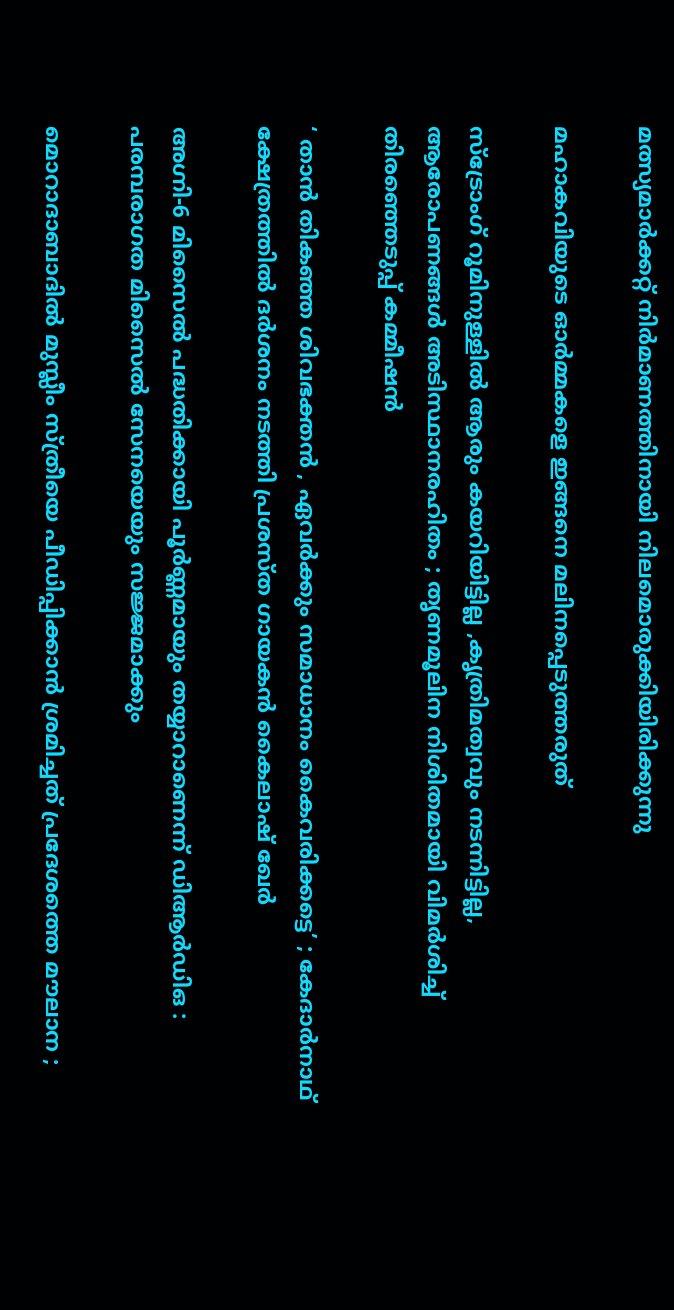മത്സ്യമാര്‍ക്കറ്റ് നിര്‍മാണത്തിനായി നിലമൊരുക്കിയിരിക്കുന്നു

മഹാകവിയുടെ ഓര്‍മ്മകളെ ഇങ്ങനെ മലിനപ്പെടുത്തരുത്

സ്ട്രോംഗ് റൂമിനുള്ളിൽ ആരും കയറിയിട്ടില്ല ,കൃത്രിമത്വവും നടന്നിട്ടില്ല, ആരോപണങ്ങൾ അടിസ്ഥാനരഹിതം ; തൃണമൂലിന നിശിതമായി വിമർശിച്ച്  തിരഞ്ഞെടുപ്പ് കമ്മീഷൻ

‘ താൻ തികഞ്ഞ ശിവഭക്തൻ , ഏവർക്കും സമാധാനം കൈവരിക്കട്ടെ’ ; കേദാർനാഥ് ക്ഷേത്രത്തിൽ ദർശനം നടത്തി പ്രശസ്‌ത ഗായകൻ കൈലാഷ് ഖേർ

അഗ്നി-6 മിസൈൽ പദ്ധതിക്കായി പൂർണ്ണമായും തയ്യാറാണെന്ന് ഡിആർഡിഒ : പരമ്പരാഗത മിസൈൽ സേനയെയും സജ്ജമാക്കും

മൊറാദാബാദിൽ മുസ്ലീം സ്ത്രീയെ പീഡിപ്പിക്കാൻ ശ്രമിച്ചത് പ്രദേശത്തെ മൗലാന ;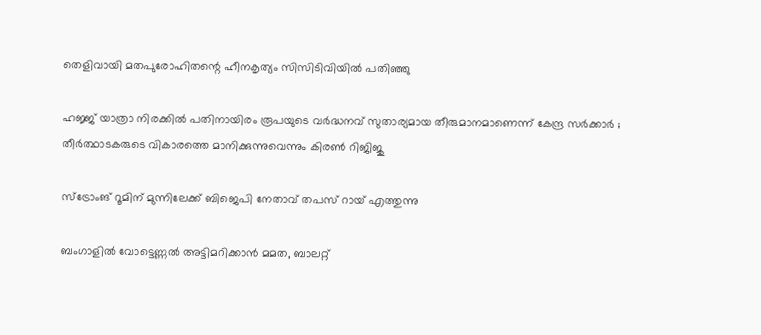തെളിവായി മതപുരോഹിതന്റെ ഹീനകൃത്യം സിസിടിവിയിൽ പതിഞ്ഞു

ഹജ്ജ് യാത്രാ നിരക്കിൽ പതിനായിരം രൂപയുടെ വർദ്ധനവ് സുതാര്യമായ തീരുമാനമാണെന്ന് കേന്ദ്ര സർക്കാർ ; തീർത്ഥാടകരുടെ വികാരത്തെ മാനിക്കുന്നുവെന്നും കിരൺ റിജിജു

സ്ട്രോംങ് റൂമിന് മുന്നിലേക്ക് ബിജെപി നേതാവ് തപസ് റായ് എത്തുന്നു

ബംഗാളില്‍ വോട്ടെണ്ണല്‍ അട്ടിമറിക്കാന്‍ മമത, ബാലറ്റ്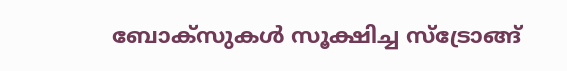ബോക്സുകള്‍ സൂക്ഷിച്ച സ്ട്രോങ്ങ്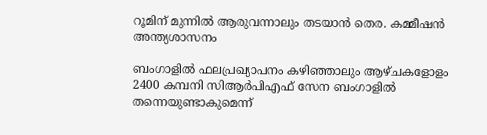റൂമിന് മുന്നില്‍ ആരുവന്നാലും തടയാന്‍ തെര. കമ്മീഷന്‍ അന്ത്യശാസനം

ബംഗാളില്‍ ഫലപ്രഖ്യാപനം കഴിഞ്ഞാലും ആഴ്ചകളോളം 2400 കമ്പനി സിആര്‍പിഎഫ് സേന ബംഗാളില്‍ തന്നെയുണ്ടാകുമെന്ന്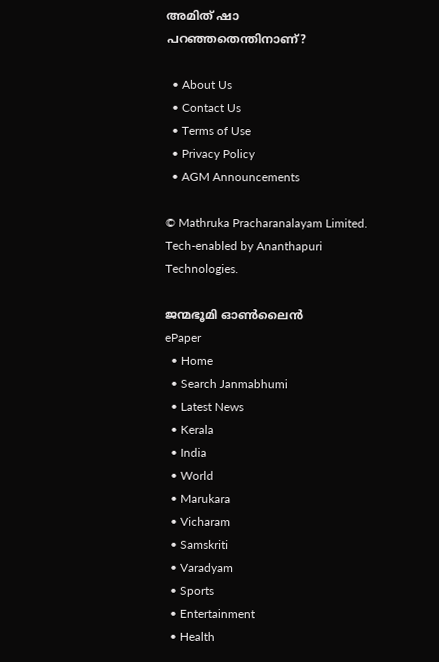അമിത് ഷാ പറഞ്ഞതെന്തിനാണ്?

  • About Us
  • Contact Us
  • Terms of Use
  • Privacy Policy
  • AGM Announcements

© Mathruka Pracharanalayam Limited.
Tech-enabled by Ananthapuri Technologies.

ജന്മഭൂമി ഓണ്‍ലൈന്‍
ePaper
  • Home
  • Search Janmabhumi
  • Latest News
  • Kerala
  • India
  • World
  • Marukara
  • Vicharam
  • Samskriti
  • Varadyam
  • Sports
  • Entertainment
  • Health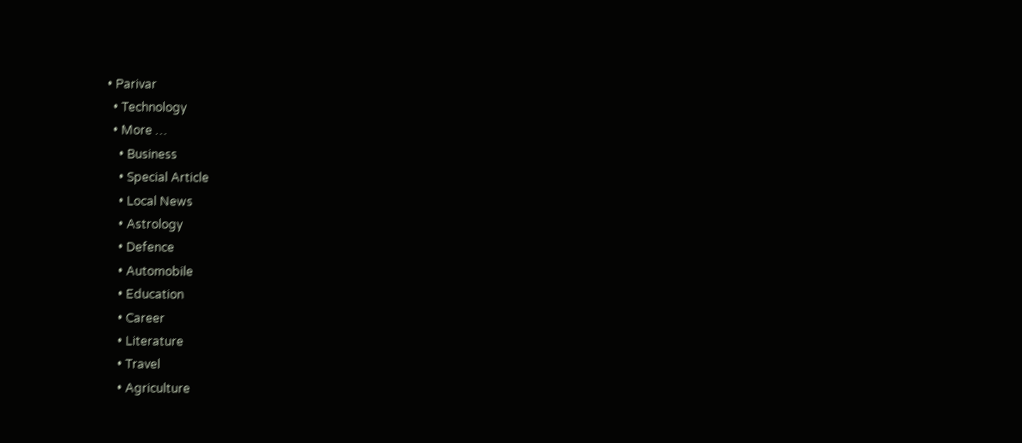• Parivar
  • Technology
  • More …
    • Business
    • Special Article
    • Local News
    • Astrology
    • Defence
    • Automobile
    • Education
    • Career
    • Literature
    • Travel
    • Agriculture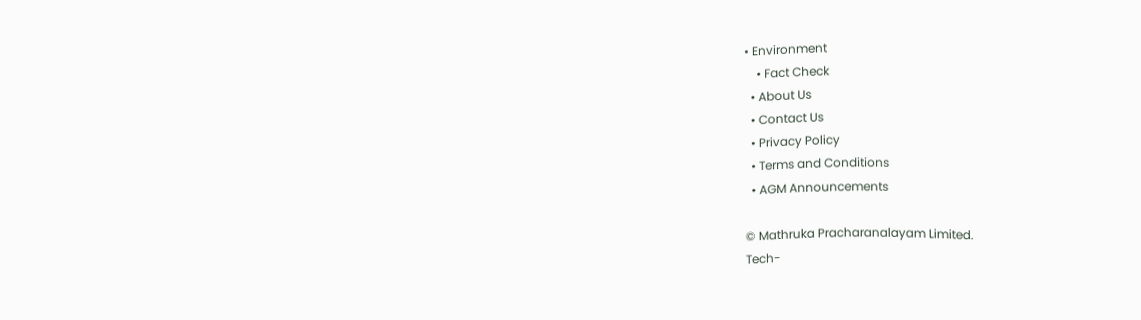• Environment
    • Fact Check
  • About Us
  • Contact Us
  • Privacy Policy
  • Terms and Conditions
  • AGM Announcements

© Mathruka Pracharanalayam Limited.
Tech-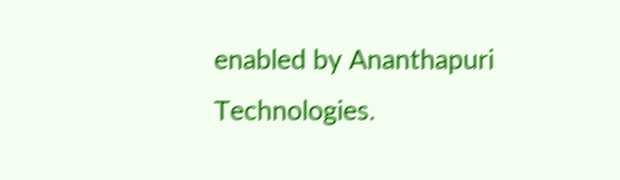enabled by Ananthapuri Technologies.